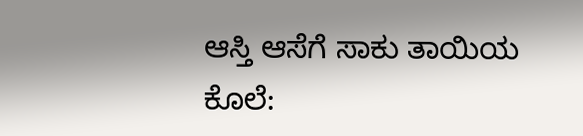ಆಸ್ತಿ ಆಸೆಗೆ ಸಾಕು ತಾಯಿಯ ಕೊಲೆ: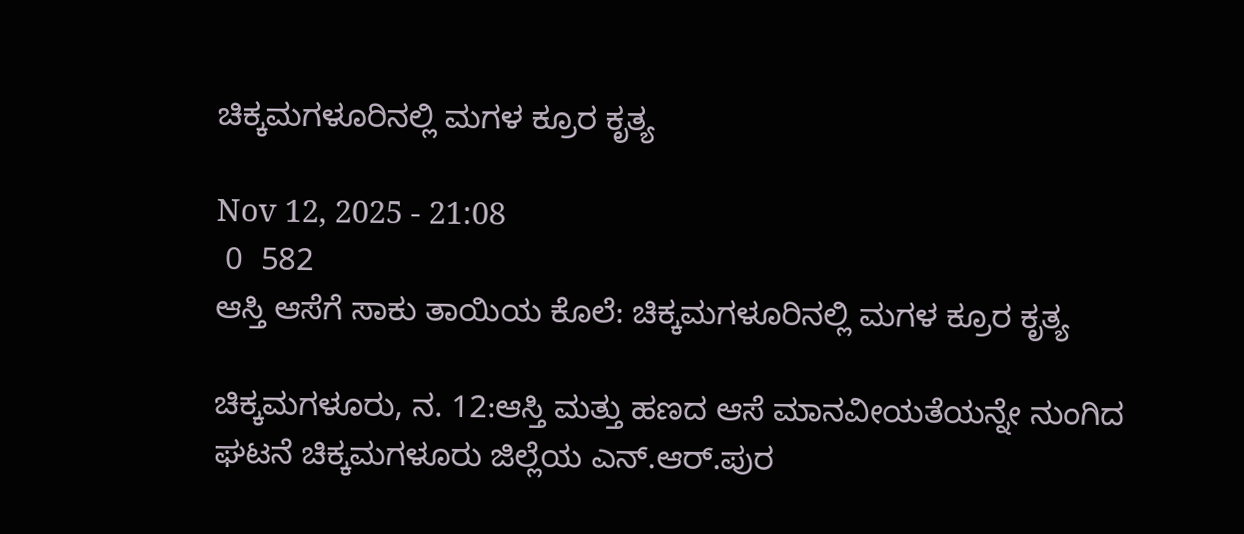ಚಿಕ್ಕಮಗಳೂರಿನಲ್ಲಿ ಮಗಳ ಕ್ರೂರ ಕೃತ್ಯ

Nov 12, 2025 - 21:08
 0  582
ಆಸ್ತಿ ಆಸೆಗೆ ಸಾಕು ತಾಯಿಯ ಕೊಲೆ: ಚಿಕ್ಕಮಗಳೂರಿನಲ್ಲಿ ಮಗಳ ಕ್ರೂರ ಕೃತ್ಯ

ಚಿಕ್ಕಮಗಳೂರು, ನ. 12:ಆಸ್ತಿ ಮತ್ತು ಹಣದ ಆಸೆ ಮಾನವೀಯತೆಯನ್ನೇ ನುಂಗಿದ ಘಟನೆ ಚಿಕ್ಕಮಗಳೂರು ಜಿಲ್ಲೆಯ ಎನ್.ಆರ್.ಪುರ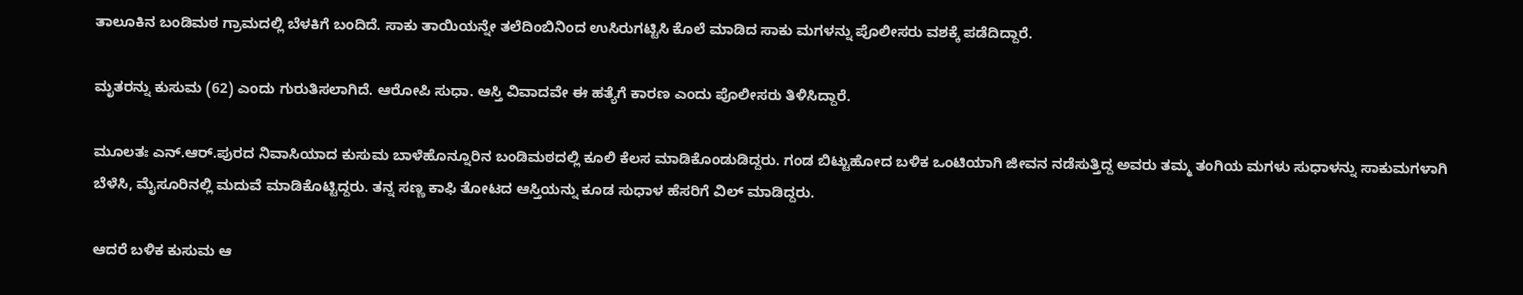ತಾಲೂಕಿನ ಬಂಡಿಮಠ ಗ್ರಾಮದಲ್ಲಿ ಬೆಳಕಿಗೆ ಬಂದಿದೆ. ಸಾಕು ತಾಯಿಯನ್ನೇ ತಲೆದಿಂಬಿನಿಂದ ಉಸಿರುಗಟ್ಟಿಸಿ ಕೊಲೆ ಮಾಡಿದ ಸಾಕು ಮಗಳನ್ನು ಪೊಲೀಸರು ವಶಕ್ಕೆ ಪಡೆದಿದ್ದಾರೆ.

ಮೃತರನ್ನು ಕುಸುಮ (62) ಎಂದು ಗುರುತಿಸಲಾಗಿದೆ. ಆರೋಪಿ ಸುಧಾ. ಆಸ್ತಿ ವಿವಾದವೇ ಈ ಹತ್ಯೆಗೆ ಕಾರಣ ಎಂದು ಪೊಲೀಸರು ತಿಳಿಸಿದ್ದಾರೆ.

ಮೂಲತಃ ಎನ್.ಆರ್.ಪುರದ ನಿವಾಸಿಯಾದ ಕುಸುಮ ಬಾಳೆಹೊನ್ನೂರಿನ ಬಂಡಿಮಠದಲ್ಲಿ ಕೂಲಿ ಕೆಲಸ ಮಾಡಿಕೊಂಡುಡಿದ್ದರು. ಗಂಡ ಬಿಟ್ಟುಹೋದ ಬಳಿಕ ಒಂಟಿಯಾಗಿ ಜೀವನ ನಡೆಸುತ್ತಿದ್ದ ಅವರು ತಮ್ಮ ತಂಗಿಯ ಮಗಳು ಸುಧಾಳನ್ನು ಸಾಕುಮಗಳಾಗಿ ಬೆಳೆಸಿ, ಮೈಸೂರಿನಲ್ಲಿ ಮದುವೆ ಮಾಡಿಕೊಟ್ಟಿದ್ದರು. ತನ್ನ ಸಣ್ಣ ಕಾಫಿ ತೋಟದ ಆಸ್ತಿಯನ್ನು ಕೂಡ ಸುಧಾಳ ಹೆಸರಿಗೆ ವಿಲ್ ಮಾಡಿದ್ದರು.

ಆದರೆ ಬಳಿಕ ಕುಸುಮ ಆ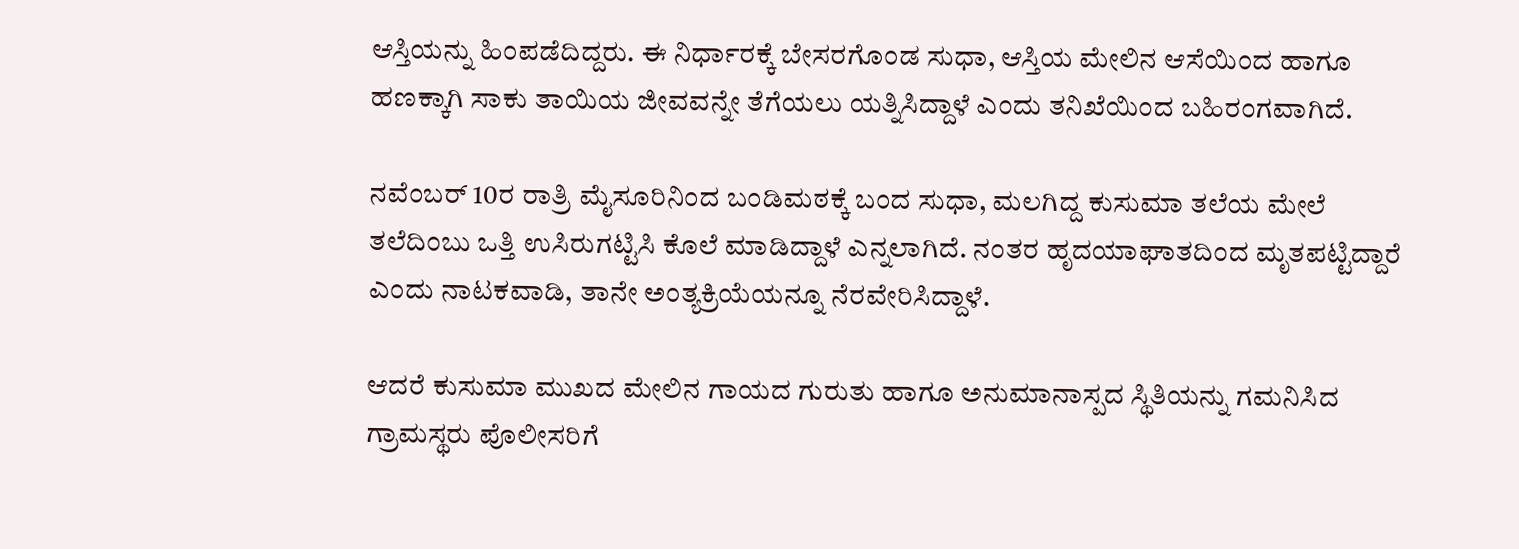ಆಸ್ತಿಯನ್ನು ಹಿಂಪಡೆದಿದ್ದರು. ಈ ನಿರ್ಧಾರಕ್ಕೆ ಬೇಸರಗೊಂಡ ಸುಧಾ, ಆಸ್ತಿಯ ಮೇಲಿನ ಆಸೆಯಿಂದ ಹಾಗೂ ಹಣಕ್ಕಾಗಿ ಸಾಕು ತಾಯಿಯ ಜೀವವನ್ನೇ ತೆಗೆಯಲು ಯತ್ನಿಸಿದ್ದಾಳೆ ಎಂದು ತನಿಖೆಯಿಂದ ಬಹಿರಂಗವಾಗಿದೆ.

ನವೆಂಬರ್ 10ರ ರಾತ್ರಿ ಮೈಸೂರಿನಿಂದ ಬಂಡಿಮಠಕ್ಕೆ ಬಂದ ಸುಧಾ, ಮಲಗಿದ್ದ ಕುಸುಮಾ ತಲೆಯ ಮೇಲೆ ತಲೆದಿಂಬು ಒತ್ತಿ ಉಸಿರುಗಟ್ಟಿಸಿ ಕೊಲೆ ಮಾಡಿದ್ದಾಳೆ ಎನ್ನಲಾಗಿದೆ. ನಂತರ ಹೃದಯಾಘಾತದಿಂದ ಮೃತಪಟ್ಟಿದ್ದಾರೆ ಎಂದು ನಾಟಕವಾಡಿ, ತಾನೇ ಅಂತ್ಯಕ್ರಿಯೆಯನ್ನೂ ನೆರವೇರಿಸಿದ್ದಾಳೆ.

ಆದರೆ ಕುಸುಮಾ ಮುಖದ ಮೇಲಿನ ಗಾಯದ ಗುರುತು ಹಾಗೂ ಅನುಮಾನಾಸ್ಪದ ಸ್ಥಿತಿಯನ್ನು ಗಮನಿಸಿದ ಗ್ರಾಮಸ್ಥರು ಪೊಲೀಸರಿಗೆ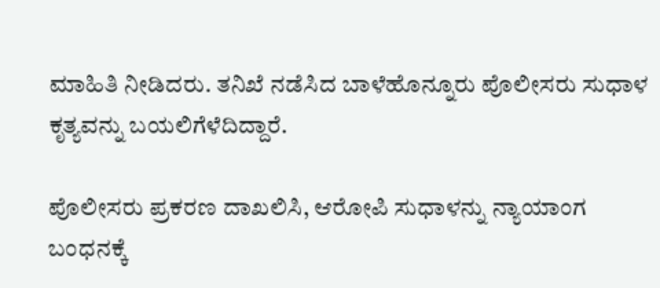ಮಾಹಿತಿ ನೀಡಿದರು. ತನಿಖೆ ನಡೆಸಿದ ಬಾಳೆಹೊನ್ನೂರು ಪೊಲೀಸರು ಸುಧಾಳ ಕೃತ್ಯವನ್ನು ಬಯಲಿಗೆಳೆದಿದ್ದಾರೆ.

ಪೊಲೀಸರು ಪ್ರಕರಣ ದಾಖಲಿಸಿ, ಆರೋಪಿ ಸುಧಾಳನ್ನು ನ್ಯಾಯಾಂಗ ಬಂಧನಕ್ಕೆ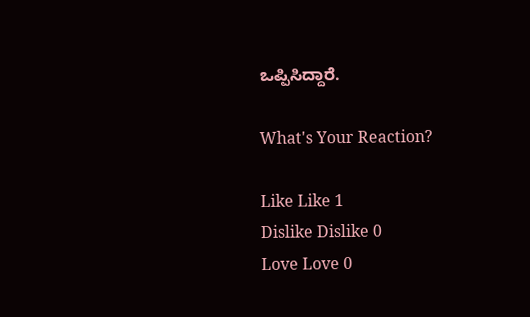ಒಪ್ಪಿಸಿದ್ದಾರೆ.

What's Your Reaction?

Like Like 1
Dislike Dislike 0
Love Love 0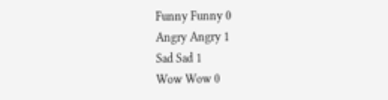Funny Funny 0
Angry Angry 1
Sad Sad 1
Wow Wow 0